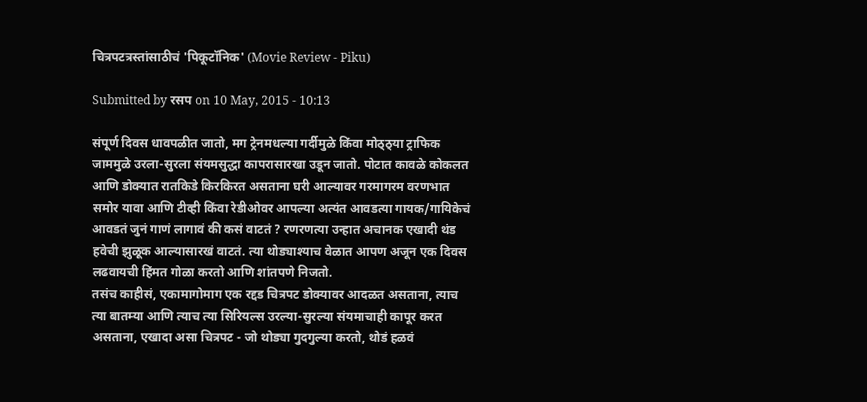चित्रपटत्रस्तांसाठीचं 'पिकूटॉनिक' (Movie Review - Piku)

Submitted by रसप on 10 May, 2015 - 10:13

संपूर्ण दिवस धावपळीत जातो, मग ट्रेनमधल्या गर्दीमुळे किंवा मोठ्ठ्या ट्राफिक जाममुळे उरला-सुरला संयमसुद्धा कापरासारखा उडून जातो. पोटात कावळे कोकलत आणि डोक्यात रातकिडे किरकिरत असताना घरी आल्यावर गरमागरम वरणभात समोर यावा आणि टीव्ही किंवा रेडीओवर आपल्या अत्यंत आवडत्या गायक/गायिकेचं आवडतं जुनं गाणं लागावं की कसं वाटतं ? रणरणत्या उन्हात अचानक एखादी थंड हवेची झुळूक आल्यासारखं वाटतं. त्या थोड्याश्याच वेळात आपण अजून एक दिवस लढवायची हिंमत गोळा करतो आणि शांतपणे निजतो.
तसंच काहीसं, एकामागोमाग एक रद्दड चित्रपट डोक्यावर आदळत असताना, त्याच त्या बातम्या आणि त्याच त्या सिरियल्स उरल्या-सुरल्या संयमाचाही कापूर करत असताना, एखादा असा चित्रपट - जो थोड्या गुदगुल्या करतो, थोडं हळवं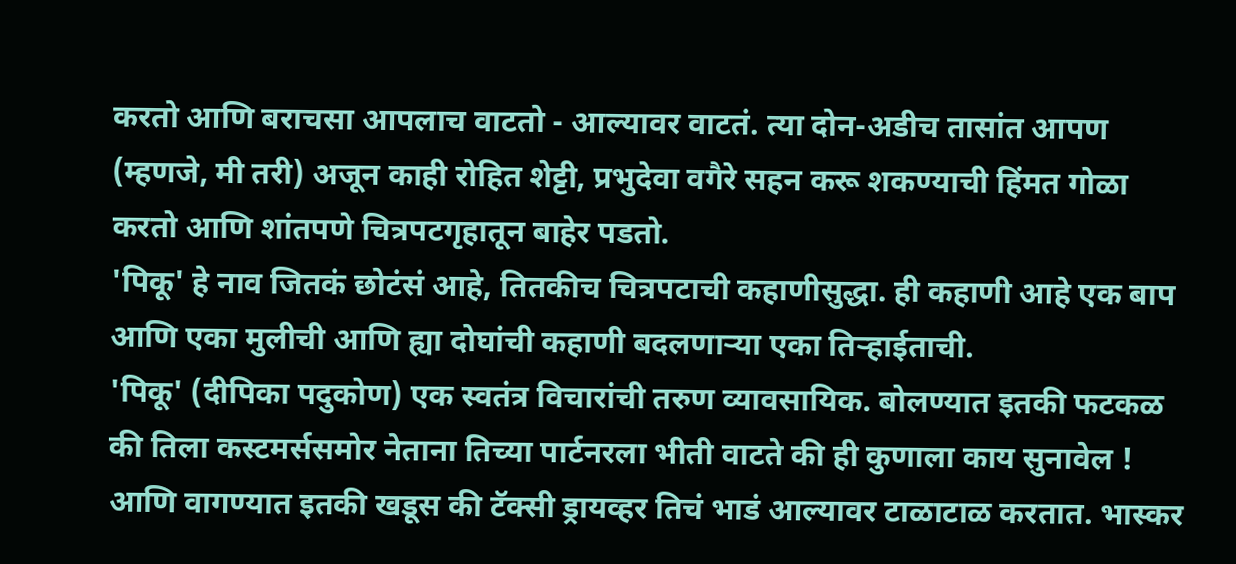करतो आणि बराचसा आपलाच वाटतो - आल्यावर वाटतं. त्या दोन-अडीच तासांत आपण (म्हणजे, मी तरी) अजून काही रोहित शेट्टी, प्रभुदेवा वगैरे सहन करू शकण्याची हिंमत गोळा करतो आणि शांतपणे चित्रपटगृहातून बाहेर पडतो.
'पिकू' हे नाव जितकं छोटंसं आहे, तितकीच चित्रपटाची कहाणीसुद्धा. ही कहाणी आहे एक बाप आणि एका मुलीची आणि ह्या दोघांची कहाणी बदलणाऱ्या एका तिऱ्हाईताची.
'पिकू' (दीपिका पदुकोण) एक स्वतंत्र विचारांची तरुण व्यावसायिक. बोलण्यात इतकी फटकळ की तिला कस्टमर्ससमोर नेताना तिच्या पार्टनरला भीती वाटते की ही कुणाला काय सुनावेल ! आणि वागण्यात इतकी खडूस की टॅक्सी ड्रायव्हर तिचं भाडं आल्यावर टाळाटाळ करतात. भास्कर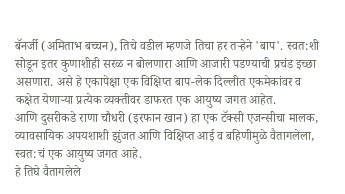बॅनर्जी (अमिताभ बच्चन), तिचे वडील म्हणजे तिचा हर तऱ्हेने 'बाप'. स्वत:शी सोडून इतर कुणाशीही सरळ न बोलणारा आणि आजारी पडण्याची प्रचंड इच्छा असणारा. असे हे एकापेक्षा एक विक्षिप्त बाप-लेक दिल्लीत एकमेकांवर व कक्षेत येणाऱ्या प्रत्येक व्यक्तीवर डाफरत एक आयुष्य जगत आहेत.
आणि दुसरीकडे राणा चौधरी (इरफान खान) हा एक टॅक्सी एजन्सीचा मालक, व्यावसायिक अपयशाशी झुंजत आणि विक्षिप्त आई व बहिणीमुळे वैतागलेला, स्वत:चं एक आयुष्य जगत आहे.
हे तिघे वैतागलेले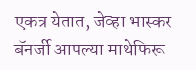एकत्र येतात, जेव्हा भास्कर बॅनर्जी आपल्या माथेफिरू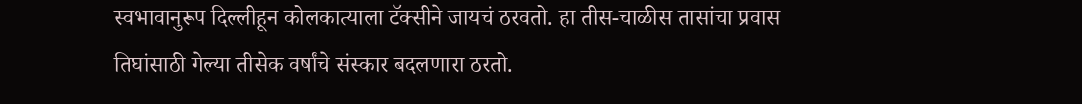स्वभावानुरूप दिल्लीहून कोलकात्याला टॅक्सीने जायचं ठरवतो. हा तीस-चाळीस तासांचा प्रवास तिघांसाठी गेल्या तीसेक वर्षांचे संस्कार बदलणारा ठरतो.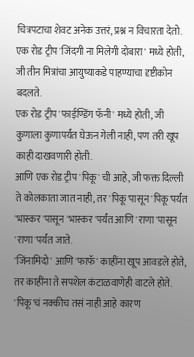चित्रपटाचा शेवट अनेक उत्तरं, प्रश्न न विचारता देतो.
एक रोड ट्रीप 'जिंदगी ना मिलेगी दोबारा' मध्ये होती, जी तीन मित्रांचा आयुष्याकडे पाहण्याचा दृष्टीकोन बदलते.
एक रोड ट्रीप 'फाईण्डिंग फॅनी' मध्ये होती, जी कुणाला कुणापर्यंत घेऊन गेली नाही, पण तरी खूप काही दाखवणारी होती.
आणि एक रोड ट्रीप 'पिकू' ची आहे, जी फक्त दिल्ली ते कोलकाता जात नाही, तर 'पिकू'पासून 'पिकू'पर्यंत 'भास्कर'पासून 'भास्कर'पर्यंत आणि 'राणा'पासून 'राणा'पर्यंत जाते.
'जिंनामिदो' आणि 'फाफॅ' काहींना खूप आवडले होते, तर काहींना ते सपशेल कंटाळवाणेही वाटले होते. 'पिकू'चं नक्कीच तसं नाही आहे कारण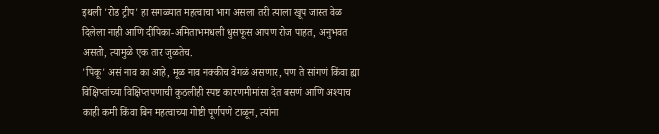इथली 'रोड ट्रीप' हा सगळ्यात महत्वाचा भाग असला तरी त्याला खूप जास्त वेळ दिलेला नाही आणि दीपिका-अमिताभमधली धुसफूस आपण रोज पाहत, अनुभवत असतो, त्यामुळे एक तार जुळतेच.
'पिकू' असं नाव का आहे, मूळ नाव नक्कीच वेगळं असणार, पण ते सांगणं किंवा ह्या विक्षिप्तांच्या विक्षिप्तपणाची कुठलीही स्पष्ट कारणमीमांसा देत बसणं आणि अश्याच काही कमी किंवा बिन महत्वाच्या गोष्टी पूर्णपणे टाळून, त्यांना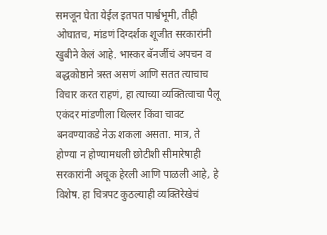समजून घेता येईल इतपत पार्श्वभूमी, तीही ओघातच, मांडणं दिग्दर्शक शूजीत सरकारांनी खुबीने केलं आहे. भास्कर बॅनर्जीचं अपचन व बद्धकोष्ठाने त्रस्त असणं आणि सतत त्याचाच विचार करत राहणं, हा त्याच्या व्यक्तित्वाचा पैलू एकंदर मांडणीला थिल्लर किंवा चावट बनवण्याकडे नेऊ शकला असता. मात्र, ते होण्या न होण्यामधली छोटीशी सीमारेषाही सरकारांनी अचूक हेरली आणि पाळली आहे, हे विशेष. हा चित्रपट कुठल्याही व्यक्तिरेखेचं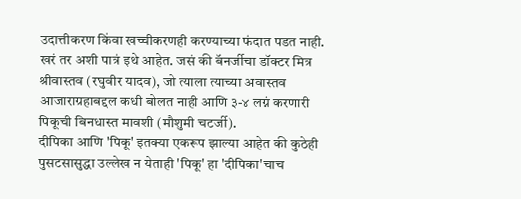उदात्तीकरण किंवा खच्चीकरणही करण्याच्या फंदात पडत नाही. खरं तर अशी पात्रं इथे आहेत. जसं की बॅनर्जीचा डॉक्टर मित्र श्रीवास्तव (रघुवीर यादव), जो त्याला त्याच्या अवास्तव आजाराग्रहाबद्दल कधी बोलत नाही आणि ३-४ लग्नं करणारी पिकूची बिनधास्त मावशी (मौशुमी चटर्जी).
दीपिका आणि 'पिकू' इतक्या एकरूप झाल्या आहेत की कुठेही पुसटसासुद्धा उल्लेख न येताही 'पिकू' हा 'दीपिका'चाच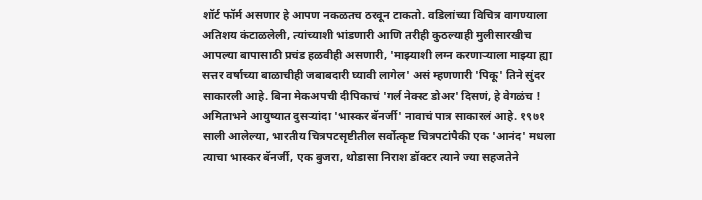शॉर्ट फॉर्म असणार हे आपण नकळतच ठरवून टाकतो. वडिलांच्या विचित्र वागण्याला अतिशय कंटाळलेली, त्यांच्याशी भांडणारी आणि तरीही कुठल्याही मुलीसारखीच आपल्या बापासाठी प्रचंड हळवीही असणारी, 'माझ्याशी लग्न करणाऱ्याला माझ्या ह्या सत्तर वर्षाच्या बाळाचीही जबाबदारी घ्यावी लागेल' असं म्हणणारी 'पिकू' तिने सुंदर साकारली आहे. बिना मेकअपची दीपिकाचं 'गर्ल नेक्स्ट डोअर' दिसणं, हे वेगळंच !
अमिताभने आयुष्यात दुसऱ्यांदा 'भास्कर बॅनर्जी' नावाचं पात्र साकारलं आहे. १९७१ साली आलेल्या, भारतीय चित्रपटसृष्टीतील सर्वोत्कृष्ट चित्रपटांपैकी एक 'आनंद' मधला त्याचा भास्कर बॅनर्जी, एक बुजरा, थोडासा निराश डॉक्टर त्याने ज्या सहजतेने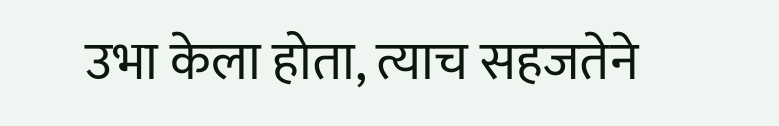उभा केला होता, त्याच सहजतेने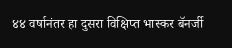४४ वर्षानंतर हा दुसरा विक्षिप्त भास्कर बॅनर्जी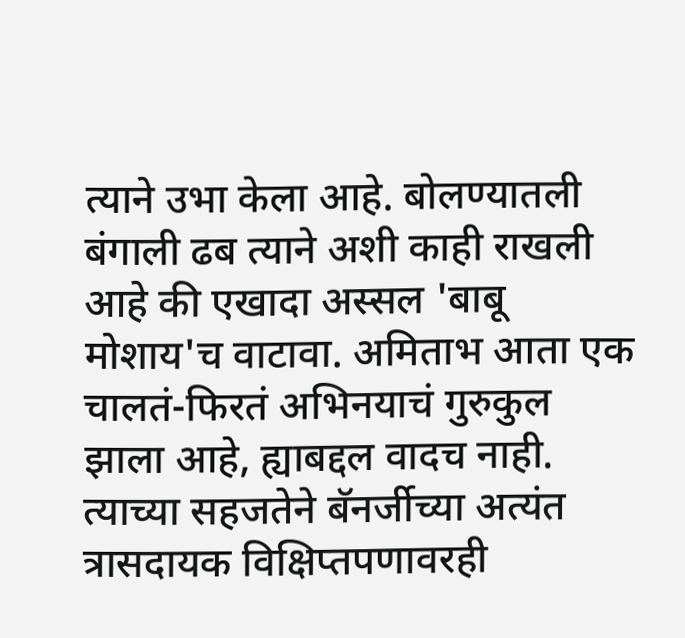त्याने उभा केला आहे. बोलण्यातली बंगाली ढब त्याने अशी काही राखली आहे की एखादा अस्सल 'बाबू मोशाय'च वाटावा. अमिताभ आता एक चालतं-फिरतं अभिनयाचं गुरुकुल झाला आहे, ह्याबद्दल वादच नाही. त्याच्या सहजतेने बॅनर्जीच्या अत्यंत त्रासदायक विक्षिप्तपणावरही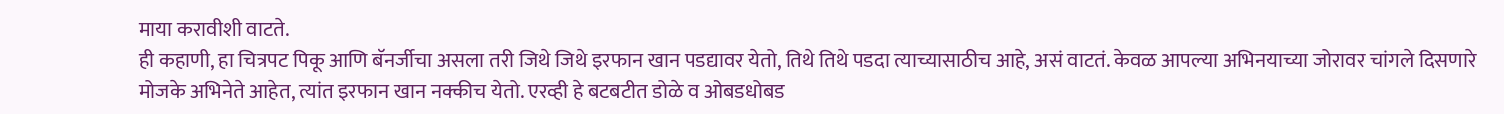माया करावीशी वाटते.
ही कहाणी, हा चित्रपट पिकू आणि बॅनर्जीचा असला तरी जिथे जिथे इरफान खान पडद्यावर येतो, तिथे तिथे पडदा त्याच्यासाठीच आहे, असं वाटतं. केवळ आपल्या अभिनयाच्या जोरावर चांगले दिसणारे मोजके अभिनेते आहेत, त्यांत इरफान खान नक्कीच येतो. एरव्ही हे बटबटीत डोळे व ओबडधोबड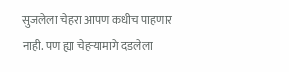सुजलेला चेहरा आपण कधीच पाहणार नाही. पण ह्या चेहऱ्यामागे दडलेला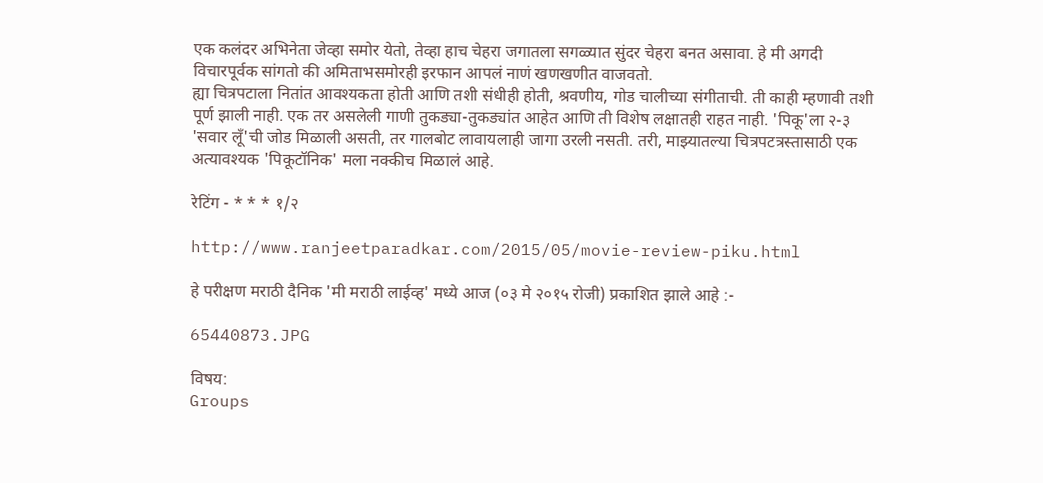एक कलंदर अभिनेता जेव्हा समोर येतो, तेव्हा हाच चेहरा जगातला सगळ्यात सुंदर चेहरा बनत असावा. हे मी अगदी विचारपूर्वक सांगतो की अमिताभसमोरही इरफान आपलं नाणं खणखणीत वाजवतो.
ह्या चित्रपटाला नितांत आवश्यकता होती आणि तशी संधीही होती, श्रवणीय, गोड चालीच्या संगीताची. ती काही म्हणावी तशी पूर्ण झाली नाही. एक तर असलेली गाणी तुकड्या-तुकड्यांत आहेत आणि ती विशेष लक्षातही राहत नाही. 'पिकू'ला २-३ 'सवार लूँ'ची जोड मिळाली असती, तर गालबोट लावायलाही जागा उरली नसती. तरी, माझ्यातल्या चित्रपटत्रस्तासाठी एक अत्यावश्यक 'पिकूटॉनिक' मला नक्कीच मिळालं आहे.

रेटिंग - * * * १/२

http://www.ranjeetparadkar.com/2015/05/movie-review-piku.html

हे परीक्षण मराठी दैनिक 'मी मराठी लाईव्ह' मध्ये आज (०३ मे २०१५ रोजी) प्रकाशित झाले आहे :-

65440873.JPG

विषय:
Groups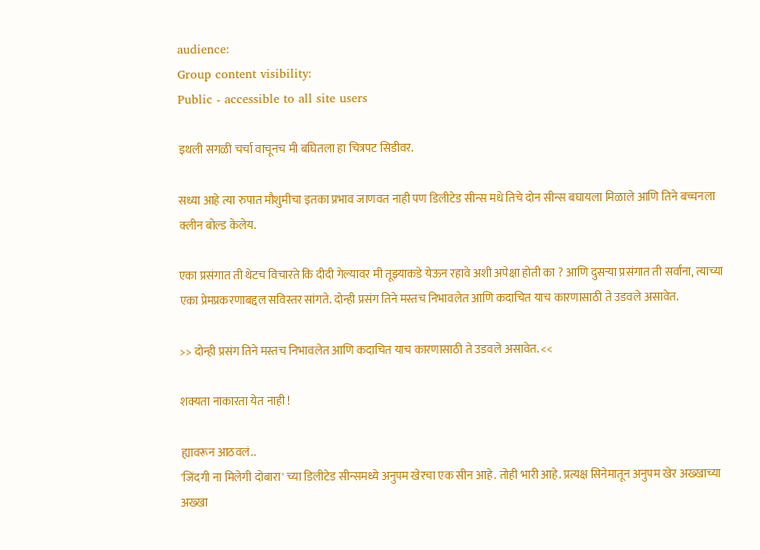audience:
Group content visibility:
Public - accessible to all site users

इथली सगळी चर्चा वाचूनच मी बघितला हा चित्रपट सिडीवर.

सध्या आहे त्या रुपात मौशुमीचा इतका प्रभाव जाणवत नाही पण डिलीटेड सीन्स मधे तिचे दोन सीन्स बघायला मिळाले आणि तिने बच्चनला क्लीन बोल्ड केलेय.

एका प्रसंगात ती थेटच विचारते कि दीदी गेल्यावर मी तूझ्याकडे येऊन रहावे अशी अपेक्षा होती का ? आणि दुसर्‍या प्रसंगात ती सर्वांना, त्याच्या एका प्रेमप्रकरणाबद्दल सविस्तर सांगते. दोन्ही प्रसंग तिने मस्तच निभावलेत आणि कदाचित याच कारणासाठी ते उडवले असावेत.

>> दोन्ही प्रसंग तिने मस्तच निभावलेत आणि कदाचित याच कारणासाठी ते उडवले असावेत. <<

शक्यता नाकारता येत नाही !

ह्यावरून आठवलं..
'जिंदगी ना मिलेगी दोबारा' च्या डिलीटेड सीन्समध्ये अनुपम खेरचा एक सीन आहे. तोही भारी आहे. प्रत्यक्ष सिनेमातून अनुपम खेर अख्खाच्या अख्खा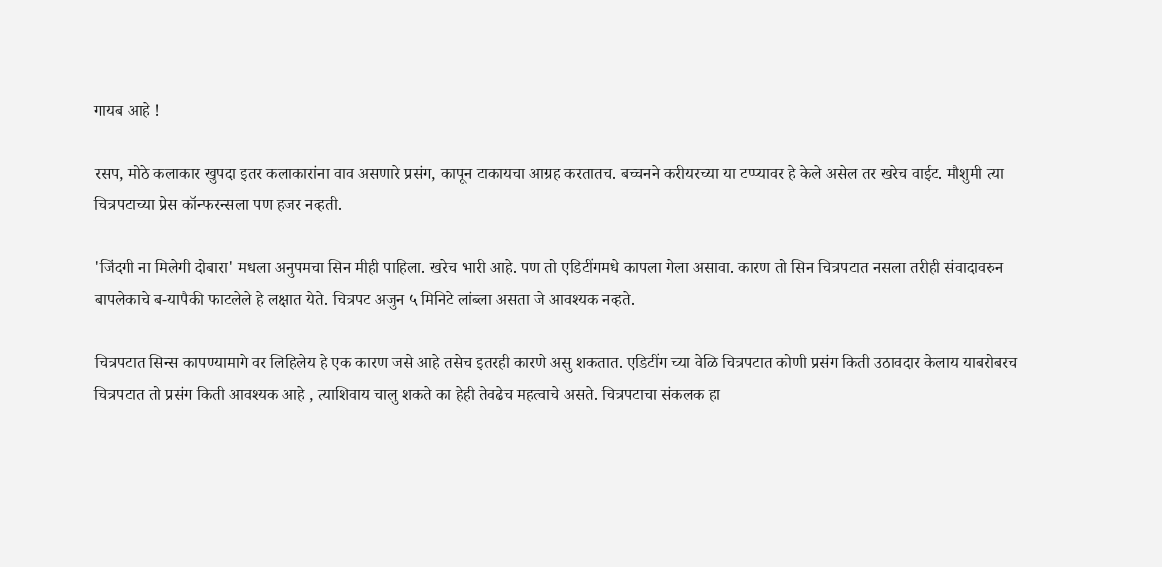गायब आहे !

रसप, मोठे कलाकार खुपदा इतर कलाकारांना वाव असणारे प्रसंग, कापून टाकायचा आग्रह करतातच. बच्चनने करीयरच्या या टप्प्यावर हे केले असेल तर खरेच वाईट. मौशुमी त्या चित्रपटाच्या प्रेस कॉन्फरन्सला पण हजर नव्हती.

'जिंदगी ना मिलेगी दोबारा' मधला अनुपमचा सिन मीही पाहिला. खरेच भारी आहे. पण तो एडिटींगमधे कापला गेला असावा. कारण तो सिन चित्रपटात नसला तरीही संवादावरुन बापलेकाचे ब-यापैकी फाटलेले हे लक्षात येते. चित्रपट अजुन ५ मिनिटे लांब्ला असता जे आवश्यक नव्हते.

चित्रपटात सिन्स कापण्यामागे वर लिहिलेय हे एक कारण जसे आहे तसेच इतरही कारणे असु शकतात. एडिटींग च्या वेळि चित्रपटात कोणी प्रसंग किती उठावदार केलाय याबरोबरच चित्रपटात तो प्रसंग किती आवश्यक आहे , त्याशिवाय चालु शकते का हेही तेवढेच महत्वाचे असते. चित्रपटाचा संकलक हा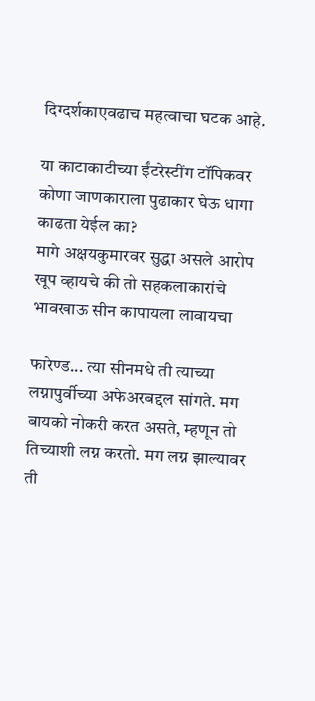दिग्दर्शकाएवढाच महत्वाचा घटक आहे.

या काटाकाटीच्या ईंटरेस्टींग टॉपिकवर कोणा जाणकाराला पुढाकार घेऊ धागा काढता येईल का?
मागे अक्षयकुमारवर सुद्धा असले आरोप खूप व्हायचे की तो सहकलाकारांचे भावखाऊ सीन कापायला लावायचा

फारेण्ड... त्या सीनमधे ती त्याच्या लग्नापुर्वीच्या अफेअरबद्दल सांगते. मग बायको नोकरी करत असते, म्हणून तो तिच्याशी लग्न करतो. मग लग्न झाल्यावर ती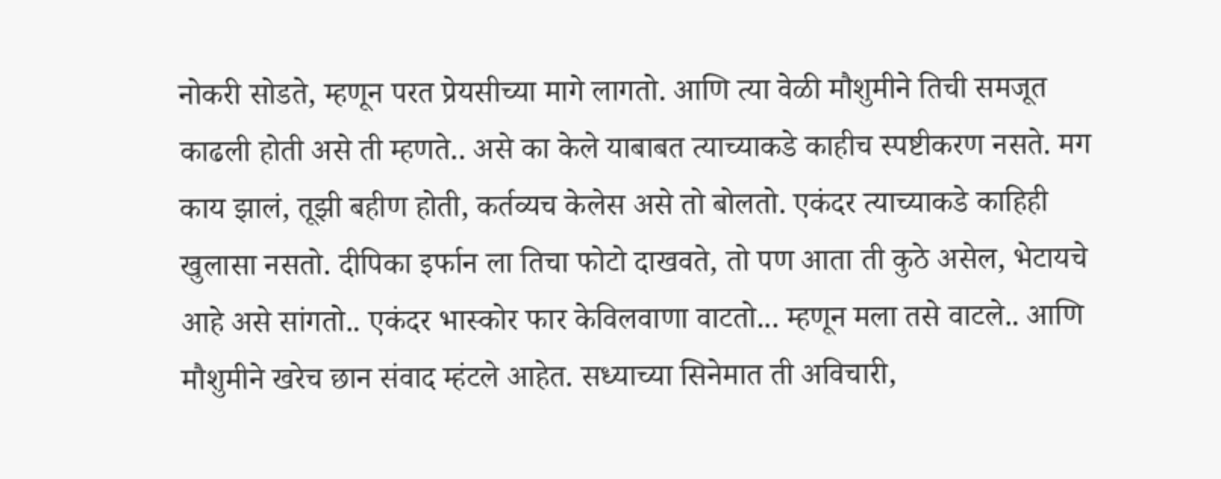नोकरी सोडते, म्हणून परत प्रेयसीच्या मागे लागतो. आणि त्या वेळी मौशुमीने तिची समजूत काढली होती असे ती म्हणते.. असे का केले याबाबत त्याच्याकडे काहीच स्पष्टीकरण नसते. मग काय झालं, तूझी बहीण होती, कर्तव्यच केलेस असे तो बोलतो. एकंदर त्याच्याकडे काहिही खुलासा नसतो. दीपिका इर्फान ला तिचा फोटो दाखवते, तो पण आता ती कुठे असेल, भेटायचे आहे असे सांगतो.. एकंदर भास्कोर फार केविलवाणा वाटतो... म्हणून मला तसे वाटले.. आणि मौशुमीने खरेच छान संवाद म्हंटले आहेत. सध्याच्या सिनेमात ती अविचारी,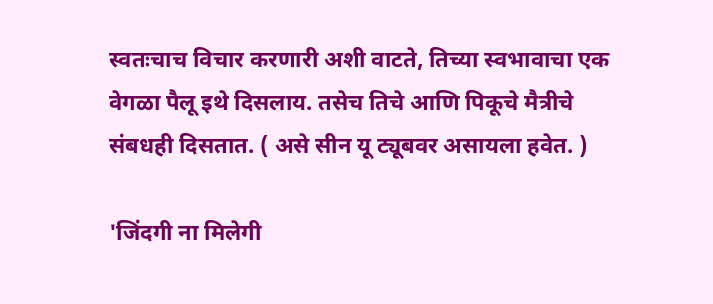स्वतःचाच विचार करणारी अशी वाटते, तिच्या स्वभावाचा एक वेगळा पैलू इथे दिसलाय. तसेच तिचे आणि पिकूचे मैत्रीचे संबधही दिसतात. ( असे सीन यू ट्यूबवर असायला हवेत. )

'जिंदगी ना मिलेगी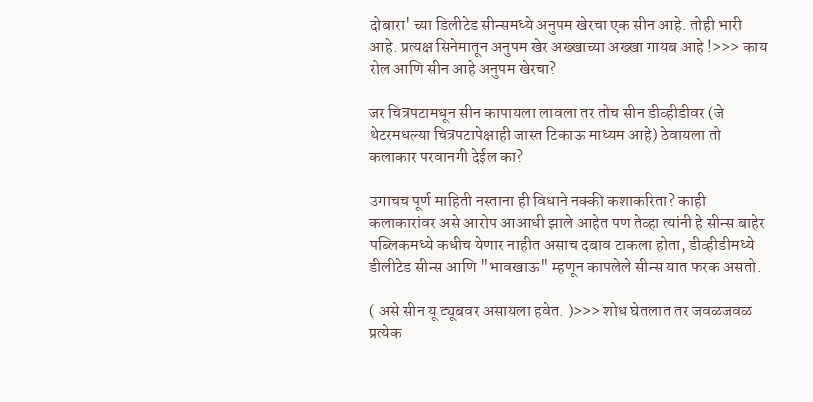दोबारा' च्या डिलीटेड सीन्समध्ये अनुपम खेरचा एक सीन आहे. तोही भारी आहे. प्रत्यक्ष सिनेमातून अनुपम खेर अख्खाच्या अख्खा गायब आहे !>>> काय रोल आणि सीन आहे अनुपम खेरचा?

जर चित्रपटामधून सीन कापायला लावला तर तोच सीन डीव्हीडीवर (जे थेटरमधल्या चित्रपटापेक्षाही जास्त टिकाऊ माध्यम आहे) ठेवायला तो कलाकार परवानगी देईल का?

उगाचच पूर्ण माहिती नस्ताना ही विधाने नक्की कशाकरिता? काही कलाकारांवर असे आरोप आआधी झाले आहेत पण तेव्हा त्यांनी हे सीन्स बाहेर पब्लिकमध्ये कधीच येणार नाहीत असाच दबाव टाकला होता, डीव्हीडीमध्ये डीलीटेड सीन्स आणि "भावखाऊ" म्हणून कापलेले सीन्स यात फरक असतो.

( असे सीन यू ट्यूबवर असायला हवेत. )>>> शोध घेतलात तर जवळजवळ प्रत्येक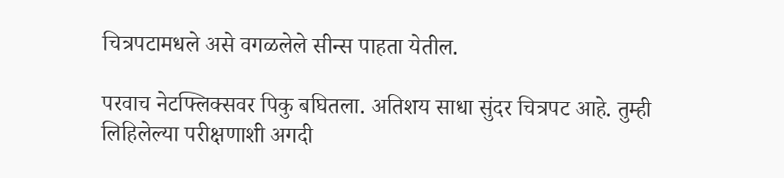चित्रपटामधले असे वगळलेले सीन्स पाहता येतील.

परवाच नेटफ्लिक्सवर पिकु बघितला. अतिशय साधा सुंदर चित्रपट आहे. तुम्ही लिहिलेल्या परीक्षणाशी अगदी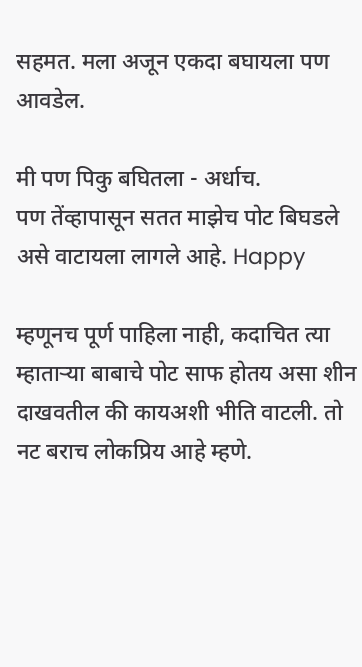सहमत. मला अजून एकदा बघायला पण आवडेल.

मी पण पिकु बघितला - अर्धाच.
पण तेंव्हापासून सतत माझेच पोट बिघडले असे वाटायला लागले आहे. Happy

म्हणूनच पूर्ण पाहिला नाही, कदाचित त्या म्हातार्‍या बाबाचे पोट साफ होतय असा शीन दाखवतील की कायअशी भीति वाटली. तो नट बराच लोकप्रिय आहे म्हणे.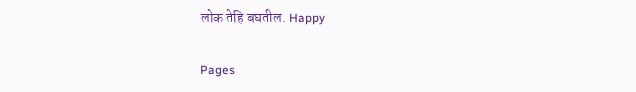लोक तेहि बघतील. Happy

Pages